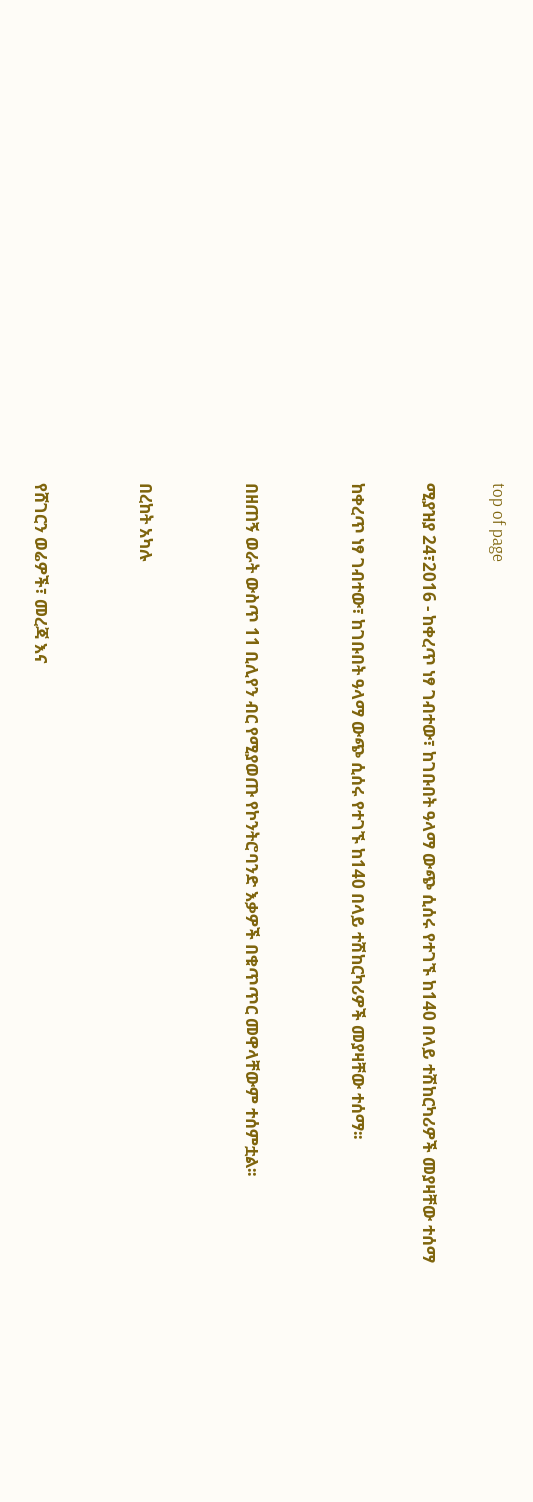top of page

ሚያዝያ 24፣2016 - ከቀረጥ ነፃ ገብተው፣ ከገቡበት ዓላማ ውጭ ሲሰሩ የተገኙ ከ140 በላይ ተሽከርካሪዎች መያዛቸው ተሰማ

ከቀረጥ ነፃ ገብተው፣ ከገቡበት ዓላማ ውጭ ሲሰሩ የተገኙ ከ140 በላይ ተሽከርካሪዎች መያዛቸው ተሰማ፡፡


በዘጠኝ ወራት ውስጥ 11 ቢሊየን ብር የሚያወጡ የኮንትሮባንድ እቃዎች በቁጥጥር መዋላቸውም ተሰምቷል፡፡


በረከት አካሉ


የሸገርን ወሬዎች፣ መረጃ እና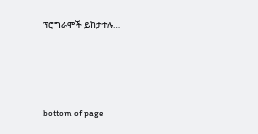ፕሮግራሞች ይከታተሉ…





bottom of page